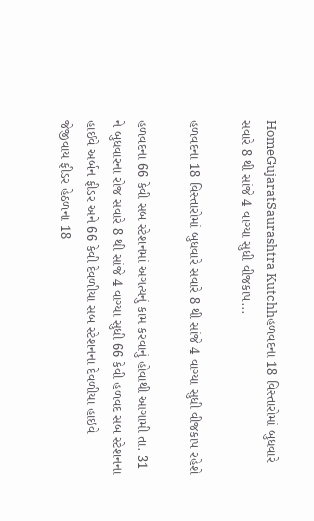HomeGujaratSaurashtra Kutchhહળવદના 18 વિસ્તારોમાં બુધવારે સવારે 8 થી સાંજે 4 વાગ્યા સુધી વીજકાપ...

હળવદના 18 વિસ્તારોમાં બુધવારે સવારે 8 થી સાંજે 4 વાગ્યા સુધી વીજકાપ રહેશે

હળવદના 66 કેવી સબ સ્ટેશનમાં અગત્યનું કામ કરવાનું હોવાથી આગામી તા. 31 ને બુધવારના રોજ સવારે 8 થી સાંજે 4 વાગ્યા સુધી 66 કેવી હળવદ સબ સ્ટેશનના હાઈવે અર્બન ફીડર અને 66 કેવી દેવળીયા સબ સ્ટેશનના દેવળીયા હાઇવે જેજીવાય ફીડર હેઠળના 18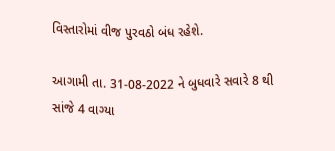વિસ્તારોમાં વીજ પુરવઠો બંધ રહેશે.

આગામી તા. 31-08-2022 ને બુધવારે સવારે 8 થી સાંજે 4 વાગ્યા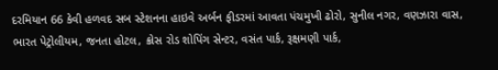દરમિયાન 66 કેવી હળવદ સબ સ્ટેશનના હાઇવે અર્બન ફીડરમાં આવતા પંચમુખી ઢોરો, સુનીલ નગર, વણઝારા વાસ, ભારત પેટ્રોલીયમ, જનતા હોટલ, ક્રોસ રોડ શોપિંગ સેન્ટર, વસંત પાર્ક, રૂક્ષમણી પાર્ક,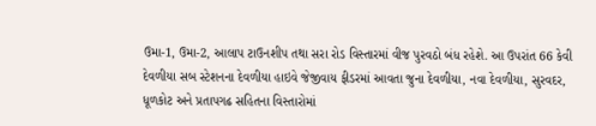ઉમા-1, ઉમા-2, આલાપ ટાઉનશીપ તથા સરા રોડ વિસ્તારમાં વીજ પુરવઠો બંધ રહેશે. આ ઉપરાંત 66 કેવી દેવળીયા સબ સ્ટેશનના દેવળીયા હાઇવે જેજીવાય ફીડરમાં આવતા જુના દેવળીયા, નવા દેવળીયા, સુરવદર, ધૂળકોટ અને પ્રતાપગઢ સહિતના વિસ્તારોમાં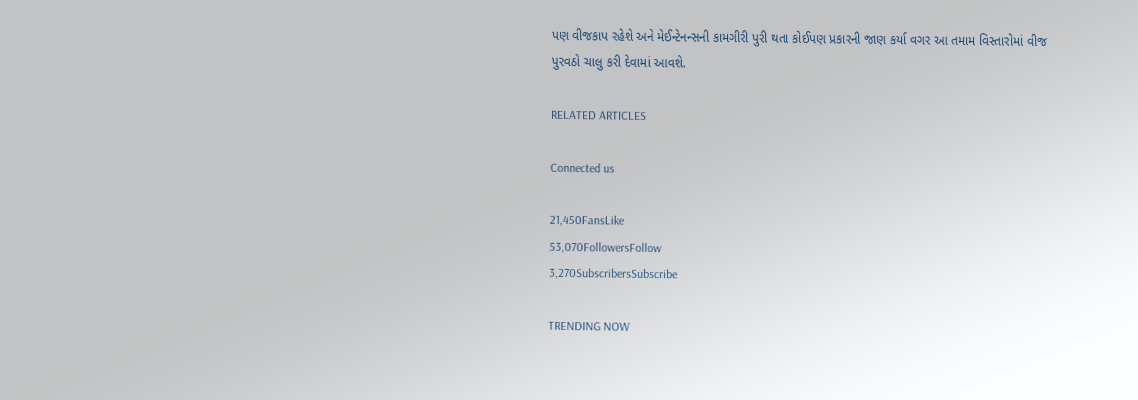પણ વીજકાપ રહેશે અને મેઈન્ટેનન્સની કામગીરી પુરી થતા કોઈપણ પ્રકારની જાણ કર્યા વગર આ તમામ વિસ્તારોમાં વીજ પુરવઠો ચાલુ કરી દેવામાં આવશે.

RELATED ARTICLES

Connected us

21,450FansLike
53,070FollowersFollow
3,270SubscribersSubscribe

TRENDING NOW